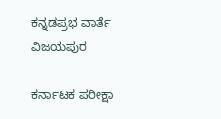ಕನ್ನಡಪ್ರಭ ವಾರ್ತೆ ವಿಜಯಪುರ

ಕರ್ನಾಟಕ ಪರೀಕ್ಷಾ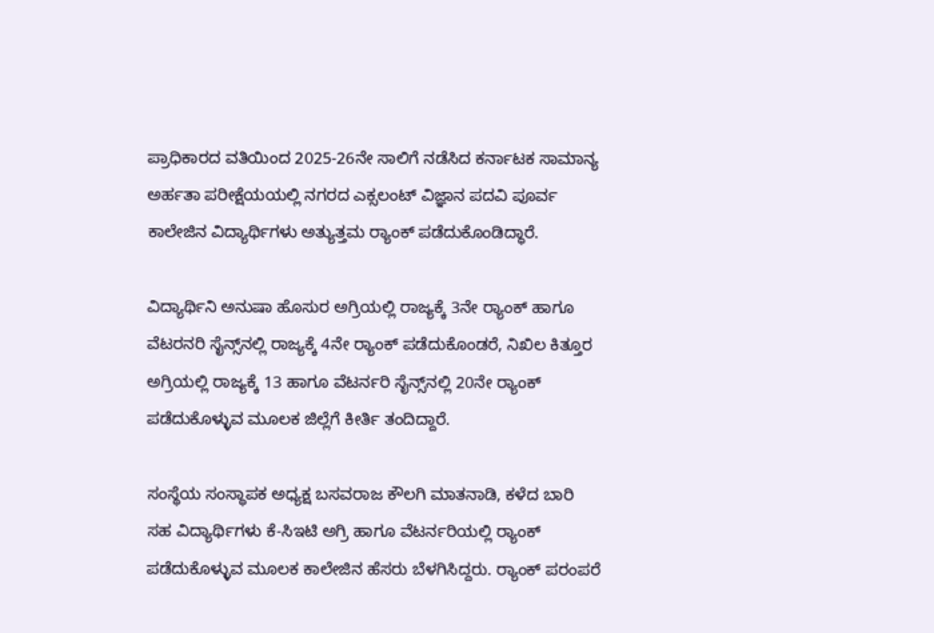ಪ್ರಾಧಿಕಾರದ ವತಿಯಿಂದ 2025-26ನೇ ಸಾಲಿಗೆ ನಡೆಸಿದ ಕರ್ನಾಟಕ ಸಾಮಾನ್ಯ ಅರ್ಹತಾ ಪರೀಕ್ಷೆಯಯಲ್ಲಿ ನಗರದ ಎಕ್ಸಲಂಟ್ ವಿಜ್ಞಾನ ಪದವಿ ಪೂರ್ವ ಕಾಲೇಜಿನ ವಿದ್ಯಾರ್ಥಿಗಳು ಅತ್ಯುತ್ತಮ ರ‍್ಯಾಂಕ್‌ ಪಡೆದುಕೊಂಡಿದ್ಧಾರೆ.

ವಿದ್ಯಾರ್ಥಿನಿ ಅನುಷಾ ಹೊಸುರ ಅಗ್ರಿಯಲ್ಲಿ ರಾಜ್ಯಕ್ಕೆ 3ನೇ ರ್‍ಯಾಂಕ್‌ ಹಾಗೂ ವೆಟರನರಿ ಸೈನ್ಸ್‌ನಲ್ಲಿ ರಾಜ್ಯಕ್ಕೆ 4ನೇ ರ್‍ಯಾಂಕ್‌ ಪಡೆದುಕೊಂಡರೆ, ನಿಖಿಲ ಕಿತ್ತೂರ ಅಗ್ರಿಯಲ್ಲಿ ರಾಜ್ಯಕ್ಕೆ 13 ಹಾಗೂ ವೆಟರ್ನರಿ ಸೈನ್ಸ್‌ನಲ್ಲಿ 20ನೇ ರ್‍ಯಾಂಕ್‌ ಪಡೆದುಕೊಳ್ಳುವ ಮೂಲಕ ಜಿಲ್ಲೆಗೆ ಕೀರ್ತಿ ತಂದಿದ್ದಾರೆ.

ಸಂಸ್ಥೆಯ ಸಂಸ್ಥಾಪಕ ಅಧ್ಯಕ್ಷ ಬಸವರಾಜ ಕೌಲಗಿ ಮಾತನಾಡಿ, ಕಳೆದ ಬಾರಿ ಸಹ ವಿದ್ಯಾರ್ಥಿಗಳು ಕೆ-ಸಿಇಟಿ ಅಗ್ರಿ ಹಾಗೂ ವೆಟರ್ನರಿಯಲ್ಲಿ ರ‍್ಯಾಂಕ್ ಪಡೆದುಕೊಳ್ಳುವ ಮೂಲಕ ಕಾಲೇಜಿನ ಹೆಸರು ಬೆಳಗಿಸಿದ್ದರು. ರ‍್ಯಾಂಕ್ ಪರಂಪರೆ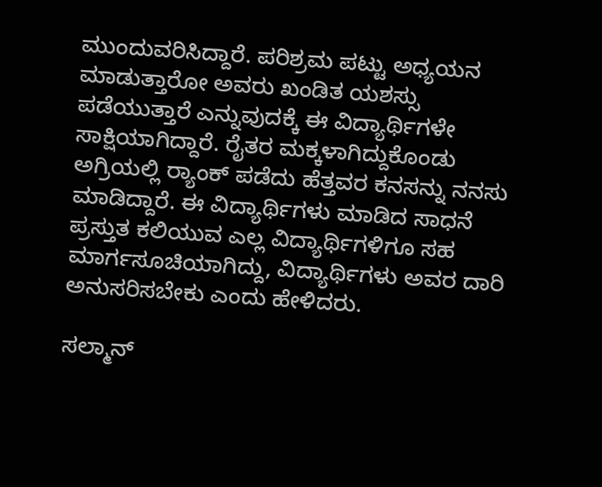ಮುಂದುವರಿಸಿದ್ದಾರೆ. ಪರಿಶ್ರಮ ಪಟ್ಟು ಅಧ್ಯಯನ ಮಾಡುತ್ತಾರೋ ಅವರು ಖಂಡಿತ ಯಶಸ್ಸು ಪಡೆಯುತ್ತಾರೆ ಎನ್ನುವುದಕ್ಕೆ ಈ ವಿದ್ಯಾರ್ಥಿಗಳೇ ಸಾಕ್ಷಿಯಾಗಿದ್ದಾರೆ. ರೈತರ ಮಕ್ಕಳಾಗಿದ್ದುಕೊಂಡು ಅಗ್ರಿಯಲ್ಲಿ ರ‍್ಯಾಂಕ್ ಪಡೆದು ಹೆತ್ತವರ ಕನಸನ್ನು ನನಸು ಮಾಡಿದ್ದಾರೆ. ಈ ವಿದ್ಯಾರ್ಥಿಗಳು ಮಾಡಿದ ಸಾಧನೆ ಪ್ರಸ್ತುತ ಕಲಿಯುವ ಎಲ್ಲ ವಿದ್ಯಾರ್ಥಿಗಳಿಗೂ ಸಹ ಮಾರ್ಗಸೂಚಿಯಾಗಿದ್ದು, ವಿದ್ಯಾರ್ಥಿಗಳು ಅವರ ದಾರಿ ಅನುಸರಿಸಬೇಕು ಎಂದು ಹೇಳಿದರು.

ಸಲ್ಮಾನ್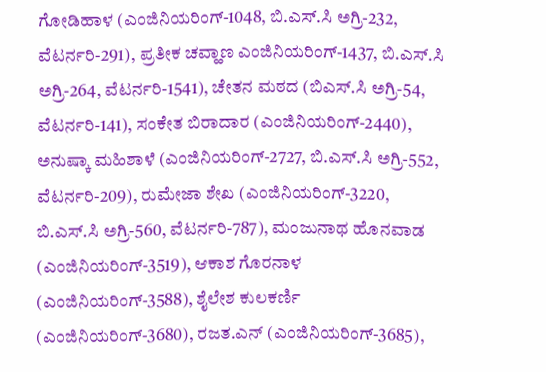ಗೋಡಿಹಾಳ (ಎಂಜಿನಿಯರಿಂಗ್-1048, ಬಿ.ಎಸ್.ಸಿ ಅಗ್ರಿ-232, ವೆಟರ್ನರಿ-291), ಪ್ರತೀಕ ಚವ್ಹಾಣ ಎಂಜಿನಿಯರಿಂಗ್-1437, ಬಿ.ಎಸ್.ಸಿ ಅಗ್ರಿ-264, ವೆಟರ್ನರಿ-1541), ಚೇತನ ಮಠದ (ಬಿಎಸ್.ಸಿ ಅಗ್ರಿ-54, ವೆಟರ್ನರಿ-141), ಸಂಕೇತ ಬಿರಾದಾರ (ಎಂಜಿನಿಯರಿಂಗ್-2440), ಅನುಷ್ಕಾ ಮಹಿಶಾಳೆ (ಎಂಜಿನಿಯರಿಂಗ್-2727, ಬಿ.ಎಸ್.ಸಿ ಅಗ್ರಿ-552, ವೆಟರ್ನರಿ-209), ರುಮೇಜಾ ಶೇಖ (ಎಂಜಿನಿಯರಿಂಗ್-3220, ಬಿ.ಎಸ್.ಸಿ ಅಗ್ರಿ-560, ವೆಟರ್ನರಿ-787), ಮಂಜುನಾಥ ಹೊನವಾಡ (ಎಂಜಿನಿಯರಿಂಗ್-3519), ಆಕಾಶ ಗೊರನಾಳ (ಎಂಜಿನಿಯರಿಂಗ್-3588), ಶೈಲೇಶ ಕುಲಕರ್ಣಿ (ಎಂಜಿನಿಯರಿಂಗ್-3680), ರಜತ.ಎನ್ (ಎಂಜಿನಿಯರಿಂಗ್-3685),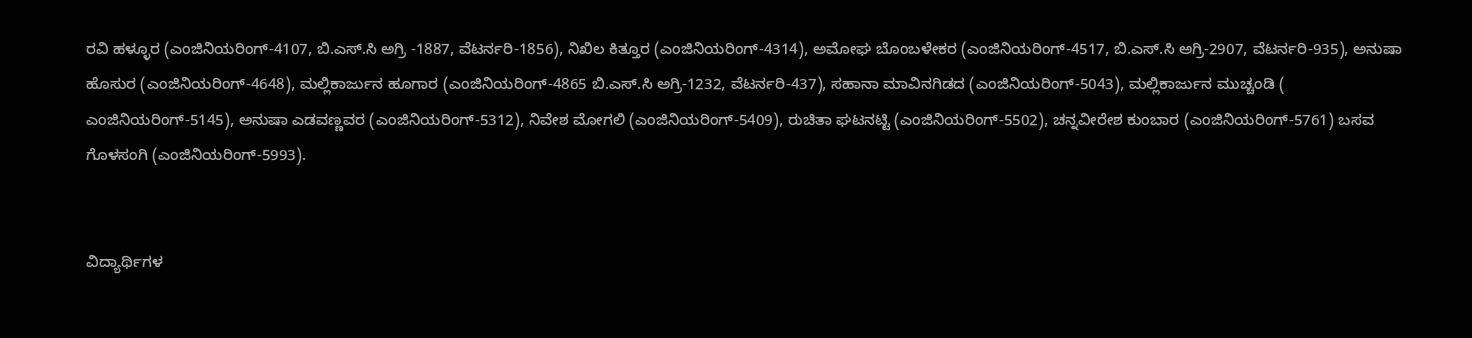ರವಿ ಹಳ್ಳೂರ (ಎಂಜಿನಿಯರಿಂಗ್-4107, ಬಿ.ಎಸ್.ಸಿ ಅಗ್ರಿ -1887, ವೆಟರ್ನರಿ-1856), ನಿಖಿಲ ಕಿತ್ತೂರ (ಎಂಜಿನಿಯರಿಂಗ್-4314), ಅಮೋಘ ಬೊಂಬಳೇಕರ (ಎಂಜಿನಿಯರಿಂಗ್-4517, ಬಿ.ಎಸ್.ಸಿ ಅಗ್ರಿ-2907, ವೆಟರ್ನರಿ-935), ಅನುಷಾ ಹೊಸುರ (ಎಂಜಿನಿಯರಿಂಗ್-4648), ಮಲ್ಲಿಕಾರ್ಜುನ ಹೂಗಾರ (ಎಂಜಿನಿಯರಿಂಗ್-4865 ಬಿ.ಎಸ್.ಸಿ ಅಗ್ರಿ-1232, ವೆಟರ್ನರಿ-437), ಸಹಾನಾ ಮಾವಿನಗಿಡದ (ಎಂಜಿನಿಯರಿಂಗ್-5043), ಮಲ್ಲಿಕಾರ್ಜುನ ಮುಚ್ಚಂಡಿ ( ಎಂಜಿನಿಯರಿಂಗ್-5145), ಅನುಷಾ ಎಡವಣ್ಣವರ (ಎಂಜಿನಿಯರಿಂಗ್-5312), ನಿವೇಶ ಮೋಗಲಿ (ಎಂಜಿನಿಯರಿಂಗ್-5409), ರುಚಿತಾ ಘಟನಟ್ಟಿ (ಎಂಜಿನಿಯರಿಂಗ್-5502), ಚನ್ನವೀರೇಶ ಕುಂಬಾರ (ಎಂಜಿನಿಯರಿಂಗ್-5761) ಬಸವ ಗೊಳಸಂಗಿ (ಎಂಜಿನಿಯರಿಂಗ್-5993).


ವಿದ್ಯಾರ್ಥಿಗಳ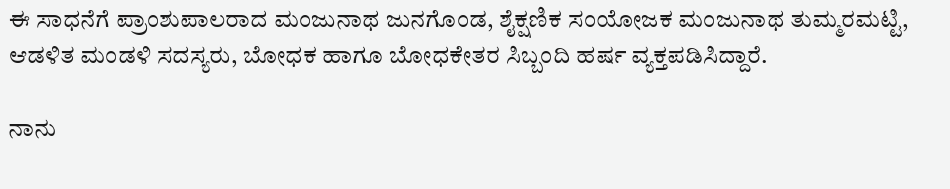ಈ ಸಾಧನೆಗೆ ಪ್ರಾಂಶುಪಾಲರಾದ ಮಂಜುನಾಥ ಜುನಗೊಂಡ, ಶೈಕ್ಷಣಿಕ ಸಂಯೋಜಕ ಮಂಜುನಾಥ ತುಮ್ಮರಮಟ್ಟಿ, ಆಡಳಿತ ಮಂಡಳಿ ಸದಸ್ಯರು, ಬೋಧಕ ಹಾಗೂ ಬೋಧಕೇತರ ಸಿಬ್ಬಂದಿ ಹರ್ಷ ವ್ಯಕ್ತಪಡಿಸಿದ್ದಾರೆ.

ನಾನು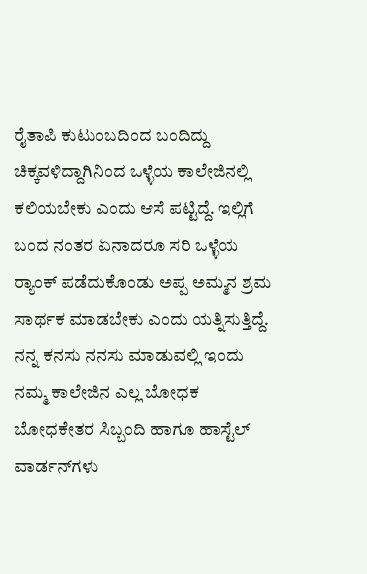ರೈತಾಪಿ ಕುಟುಂಬದಿಂದ ಬಂದಿದ್ದು ಚಿಕ್ಕವಳಿದ್ದಾಗಿನಿಂದ ಒಳ್ಳೆಯ ಕಾಲೇಜಿನಲ್ಲಿ ಕಲಿಯಬೇಕು ಎಂದು ಆಸೆ ಪಟ್ಟಿದ್ದೆ. ಇಲ್ಲಿಗೆ ಬಂದ ನಂತರ ಏನಾದರೂ ಸರಿ ಒಳ್ಳೆಯ ರ‍್ಯಾಂಕ್ ಪಡೆದುಕೊಂಡು ಅಪ್ಪ ಅಮ್ಮನ ಶ್ರಮ ಸಾರ್ಥಕ ಮಾಡಬೇಕು ಎಂದು ಯತ್ನಿಸುತ್ತಿದ್ದೆ. ನನ್ನ ಕನಸು ನನಸು ಮಾಡುವಲ್ಲಿ ಇಂದು ನಮ್ಮ ಕಾಲೇಜಿನ ಎಲ್ಲ ಬೋಧಕ ಬೋಧಕೇತರ ಸಿಬ್ಬಂದಿ ಹಾಗೂ ಹಾಸ್ಟೆಲ್ ವಾರ್ಡನ್‌ಗಳು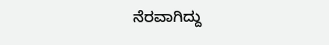ನೆರವಾಗಿದ್ದು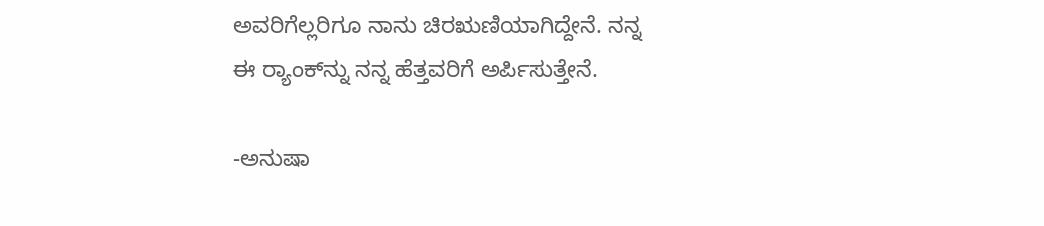ಅವರಿಗೆಲ್ಲರಿಗೂ ನಾನು ಚಿರಋಣಿಯಾಗಿದ್ದೇನೆ. ನನ್ನ ಈ ರ‍್ಯಾಂಕ್‌ನ್ನು ನನ್ನ ಹೆತ್ತವರಿಗೆ ಅರ್ಪಿಸುತ್ತೇನೆ.

-ಅನುಷಾ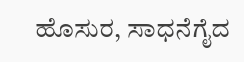ಹೊಸುರ, ಸಾಧನೆಗೈದ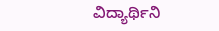ವಿದ್ಯಾರ್ಥಿನಿ